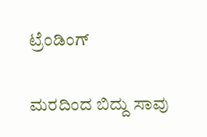ಟ್ರೆಂಡಿಂಗ್

ಮರದಿಂದ ಬಿದ್ದು ಸಾವು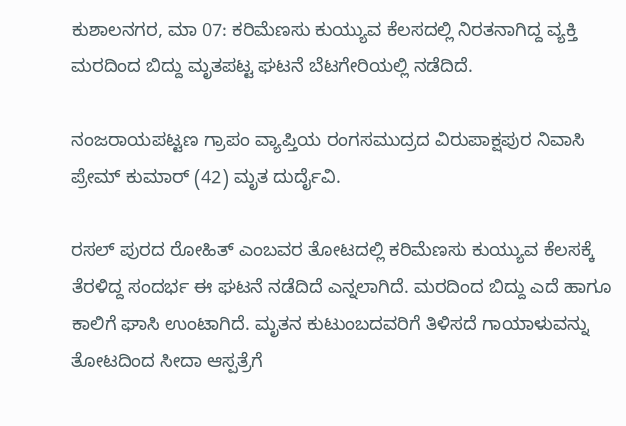ಕುಶಾಲನಗರ, ಮಾ 07: ಕರಿಮೆಣಸು ಕುಯ್ಯುವ ಕೆಲಸದಲ್ಲಿ ನಿರತನಾಗಿದ್ದ ವ್ಯಕ್ತಿ ಮರದಿಂದ ಬಿದ್ದು ಮೃತಪಟ್ಟ ಘಟನೆ ಬೆಟಗೇರಿಯಲ್ಲಿ ನಡೆದಿದೆ.

ನಂಜರಾಯಪಟ್ಟಣ ಗ್ರಾಪಂ ವ್ಯಾಪ್ತಿಯ ರಂಗಸಮುದ್ರದ ವಿರುಪಾಕ್ಷಪುರ ನಿವಾಸಿ ಪ್ರೇಮ್ ಕುಮಾರ್ (42) ಮೃತ ದುರ್ದೈವಿ.

ರಸಲ್ ಪುರದ ರೋಹಿತ್ ಎಂಬವರ ತೋಟದಲ್ಲಿ ಕರಿಮೆಣಸು ಕುಯ್ಯುವ ಕೆಲಸಕ್ಕೆ ತೆರಳಿದ್ದ ಸಂದರ್ಭ ಈ ಘಟನೆ ನಡೆದಿದೆ ಎನ್ನಲಾಗಿದೆ. ಮರದಿಂದ ಬಿದ್ದು ಎದೆ ಹಾಗೂ ಕಾಲಿಗೆ ಘಾಸಿ ಉಂಟಾಗಿದೆ. ಮೃತನ ಕುಟುಂಬದವರಿಗೆ ತಿಳಿಸದೆ ಗಾಯಾಳುವನ್ನು ತೋಟದಿಂದ ಸೀದಾ ಆಸ್ಪತ್ರೆಗೆ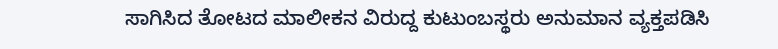ಸಾಗಿಸಿದ ತೋಟದ ಮಾಲೀಕನ‌ ವಿರುದ್ದ ಕುಟುಂಬಸ್ಥರು ಅನುಮಾನ ವ್ಯಕ್ತಪಡಿಸಿ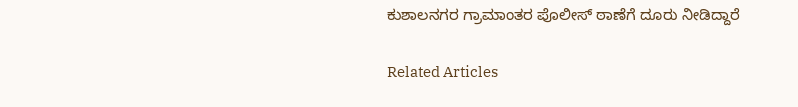ಕುಶಾಲನಗರ ಗ್ರಾಮಾಂತರ ಪೊಲೀಸ್ ಠಾಣೆಗೆ ದೂರು ನೀಡಿದ್ದಾರೆ

Related Articles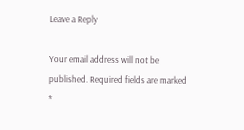Leave a Reply

Your email address will not be published. Required fields are marked *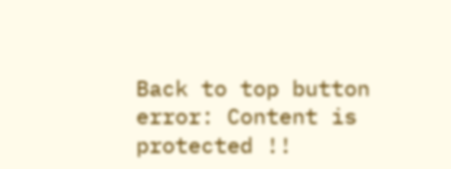Back to top button
error: Content is protected !!